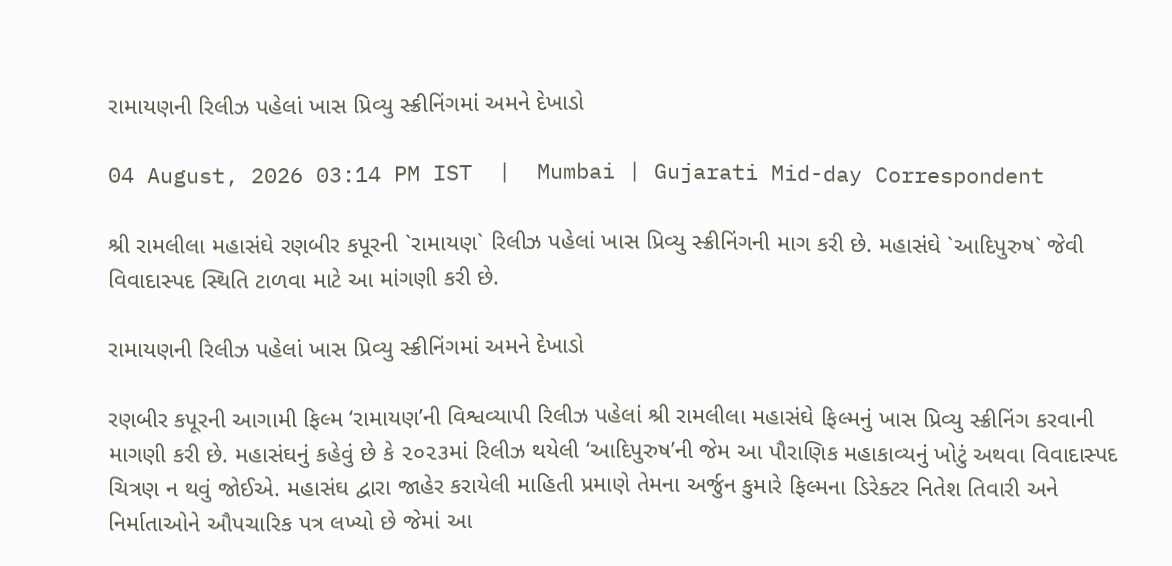રામાયણની રિલીઝ પહેલાં ખાસ પ્રિવ્યુ સ્ક્રીનિંગમાં અમને દેખાડો

04 August, 2026 03:14 PM IST  |  Mumbai | Gujarati Mid-day Correspondent

શ્રી રામલીલા મહાસંઘે રણબીર કપૂરની `રામાયણ` રિલીઝ પહેલાં ખાસ પ્રિવ્યુ સ્ક્રીનિંગની માગ કરી છે. મહાસંઘે `આદિપુરુષ` જેવી વિવાદાસ્પદ સ્થિતિ ટાળવા માટે આ માંગણી કરી છે.

રામાયણની રિલીઝ પહેલાં ખાસ પ્રિવ્યુ સ્ક્રીનિંગમાં અમને દેખાડો

રણબીર કપૂરની આગામી ફિલ્મ ‘રામાયણ’ની વિશ્વવ્યાપી રિલીઝ પહેલાં શ્રી રામલીલા મહાસંઘે ફિલ્મનું ખાસ પ્રિવ્યુ સ્ક્રીનિંગ કરવાની માગણી કરી છે. મહાસંઘનું કહેવું છે કે ૨૦૨૩માં રિલીઝ થયેલી ‘આદિપુરુષ’ની જેમ આ પૌરાણિક મહાકાવ્યનું ખોટું અથવા વિવાદાસ્પદ ચિત્રણ ન થવું જોઈએ. મહાસંઘ દ્વારા જાહેર કરાયેલી માહિતી પ્રમાણે તેમના અર્જુન કુમારે ફિલ્મના ડિરેક્ટર નિતેશ તિવારી અને નિર્માતાઓને ઔપચારિક પત્ર લખ્યો છે જેમાં આ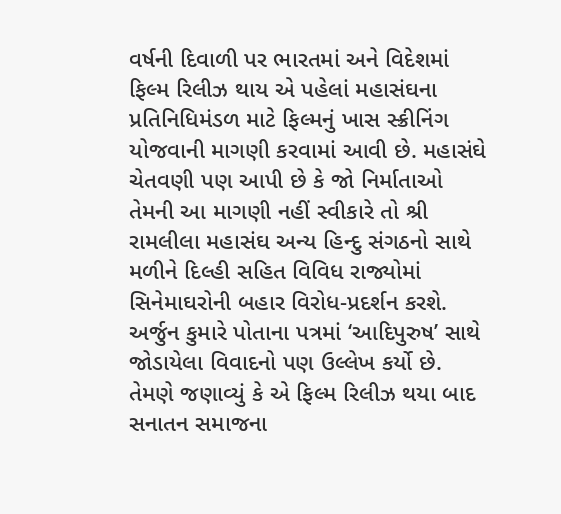વર્ષની દિવાળી પર ભારતમાં અને વિદેશમાં ફિલ્મ રિલીઝ થાય એ પહેલાં મહાસંઘના પ્રતિનિધિમંડળ માટે ફિલ્મનું ખાસ સ્ક્રીનિંગ યોજવાની માગણી કરવામાં આવી છે. મહાસંઘે ચેતવણી પણ આપી છે કે જો નિર્માતાઓ તેમની આ માગણી નહીં સ્વીકારે તો શ્રી રામલીલા મહાસંઘ અન્ય હિન્દુ સંગઠનો સાથે મળીને દિલ્હી સહિત વિવિધ રાજ્યોમાં સિનેમાઘરોની બહાર વિરોધ-પ્રદર્શન કરશે.
અર્જુન કુમારે પોતાના પત્રમાં ‘આદિપુરુષ’ સાથે જોડાયેલા વિવાદનો પણ ઉલ્લેખ કર્યો છે. તેમણે જણાવ્યું કે એ ફિલ્મ રિલીઝ થયા બાદ સનાતન સમાજના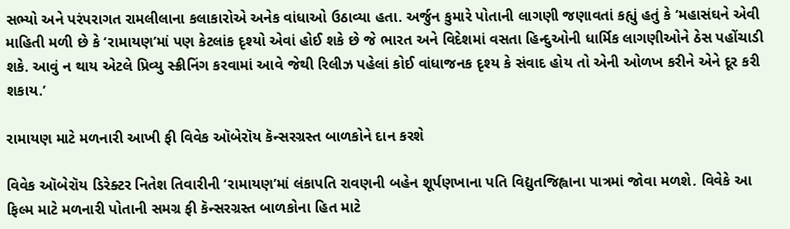સભ્યો અને પરંપરાગત રામલીલાના કલાકારોએ અનેક વાંધાઓ ઉઠાવ્યા હતા. અર્જુન કુમારે પોતાની લાગણી જણાવતાં કહ્યું હતું કે ‘મહાસંઘને એવી માહિતી મળી છે કે ‘રામાયણ’માં પણ કેટલાંક દૃશ્યો એવાં હોઈ શકે છે જે ભારત અને વિદેશમાં વસતા હિન્દુઓની ધાર્મિક લાગણીઓને ઠેસ પહોંચાડી શકે. આવું ન થાય એટલે પ્રિવ્યુ સ્ક્રીનિંગ કરવામાં આવે જેથી રિલીઝ પહેલાં કોઈ વાંધાજનક દૃશ્ય કે સંવાદ હોય તો એની ઓળખ કરીને એને દૂર કરી શકાય.’

રામાયણ માટે મળનારી આખી ફી વિવેક ઑબેરૉય કૅન્સરગ્રસ્ત બાળકોને દાન કરશે

વિવેક ઑબેરૉય ડિરેક્ટર નિતેશ તિવારીની ‘રામાયણ’માં લંકાપતિ રાવણની બહેન શૂર્પણખાના પતિ વિદ્યુતજિહ્વાના પાત્રમાં જોવા મળશે. વિવેકે આ ફિલ્મ માટે મળનારી પોતાની સમગ્ર ફી કૅન્સરગ્રસ્ત બાળકોના હિત માટે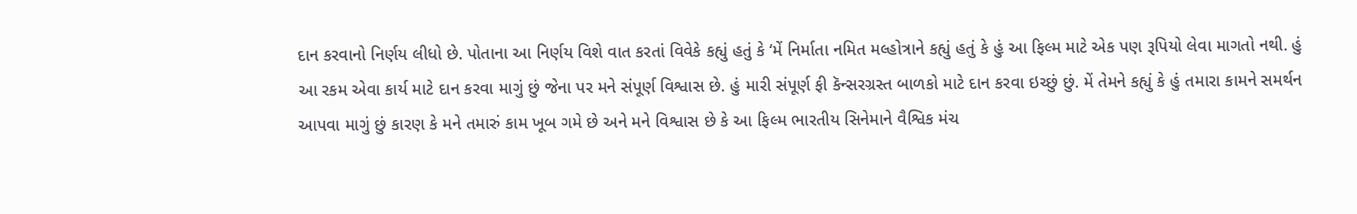દાન કરવાનો નિર્ણય લીધો છે. પોતાના આ નિર્ણય વિશે વાત કરતાં વિવેકે કહ્યું હતું કે ‘મેં નિર્માતા નમિત મલ્હોત્રાને કહ્યું હતું કે હું આ ફિલ્મ માટે એક પણ રૂપિયો લેવા માગતો નથી. હું આ રકમ એવા કાર્ય માટે દાન કરવા માગું છું જેના પર મને સંપૂર્ણ વિશ્વાસ છે. હું મારી સંપૂર્ણ ફી કૅન્સરગ્રસ્ત બાળકો માટે દાન કરવા ઇચ્છું છું. મેં તેમને કહ્યું કે હું તમારા કામને સમર્થન આપવા માગું છું કારણ કે મને તમારું કામ ખૂબ ગમે છે અને મને વિશ્વાસ છે કે આ ફિલ્મ ભારતીય સિનેમાને વૈશ્વિક મંચ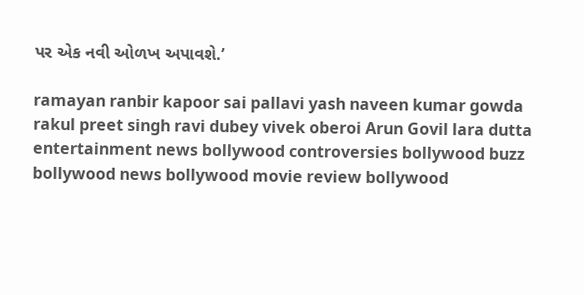પર એક નવી ઓળખ અપાવશે.’

ramayan ranbir kapoor sai pallavi yash naveen kumar gowda rakul preet singh ravi dubey vivek oberoi Arun Govil lara dutta entertainment news bollywood controversies bollywood buzz bollywood news bollywood movie review bollywood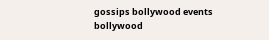gossips bollywood events bollywood